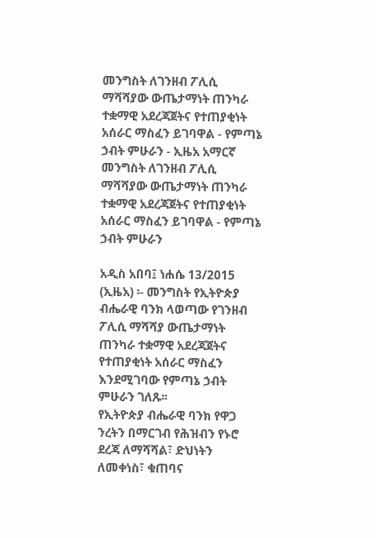መንግስት ለገንዘብ ፖሊሲ ማሻሻያው ውጤታማነት ጠንካራ ተቋማዊ አደረጃጀትና የተጠያቂነት አሰራር ማስፈን ይገባዋል - የምጣኔ ኃብት ምሁራን - ኢዜአ አማርኛ
መንግስት ለገንዘብ ፖሊሲ ማሻሻያው ውጤታማነት ጠንካራ ተቋማዊ አደረጃጀትና የተጠያቂነት አሰራር ማስፈን ይገባዋል - የምጣኔ ኃብት ምሁራን

አዲስ አበባ፤ ነሐሴ 13/2015 (ኢዜአ) ፡- መንግስት የኢትዮጵያ ብሔራዊ ባንክ ላወጣው የገንዘብ ፖሊሲ ማሻሻያ ውጤታማነት ጠንካራ ተቋማዊ አደረጃጀትና የተጠያቂነት አሰራር ማስፈን እንደሚገባው የምጣኔ ኃብት ምሁራን ገለጹ፡፡
የኢትዮጵያ ብሔራዊ ባንክ የዋጋ ንረትን በማርገብ የሕዝብን የኑሮ ደረጃ ለማሻሻል፣ ድህነትን ለመቀነስ፣ ቁጠባና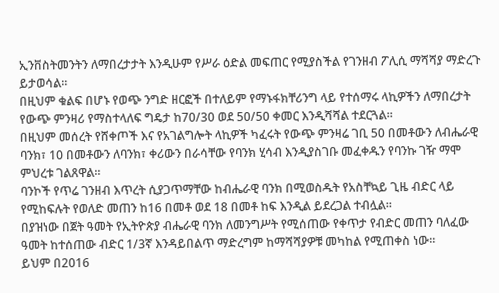ኢንቨስትመንትን ለማበረታታት እንዲሁም የሥራ ዕድል መፍጠር የሚያስችል የገንዘብ ፖሊሲ ማሻሻያ ማድረጉ ይታወሳል።
በዚህም ቁልፍ በሆኑ የወጭ ንግድ ዘርፎች በተለይም የማኑፋክቸሪንግ ላይ የተሰማሩ ላኪዎችን ለማበረታት የውጭ ምንዛሪ የማስተላለፍ ግዴታ ከ70/30 ወደ 50/50 ቀመር እንዲሻሻል ተደርጓል።
በዚህም መሰረት የሸቀጦች እና የአገልግሎት ላኪዎች ካፈሩት የውጭ ምንዛሬ ገቢ 50 በመቶውን ለብሔራዊ ባንክ፣ 10 በመቶውን ለባንክ፣ ቀሪውን በራሳቸው የባንክ ሂሳብ እንዲያስገቡ መፈቀዱን የባንኩ ገዥ ማሞ ምህረቱ ገልጸዋል።
ባንኮች የጥሬ ገንዘብ እጥረት ሲያጋጥማቸው ከብሔራዊ ባንክ በሚወስዱት የአስቸኳይ ጊዜ ብድር ላይ የሚከፍሉት የወለድ መጠን ከ16 በመቶ ወደ 18 በመቶ ከፍ እንዲል ይደረጋል ተብሏል።
በያዝነው በጀት ዓመት የኢትዮጵያ ብሔራዊ ባንክ ለመንግሥት የሚሰጠው የቀጥታ የብድር መጠን ባለፈው ዓመት ከተሰጠው ብድር 1/3ኛ እንዳይበልጥ ማድረግም ከማሻሻያዎቹ መካከል የሚጠቀስ ነው።
ይህም በ2016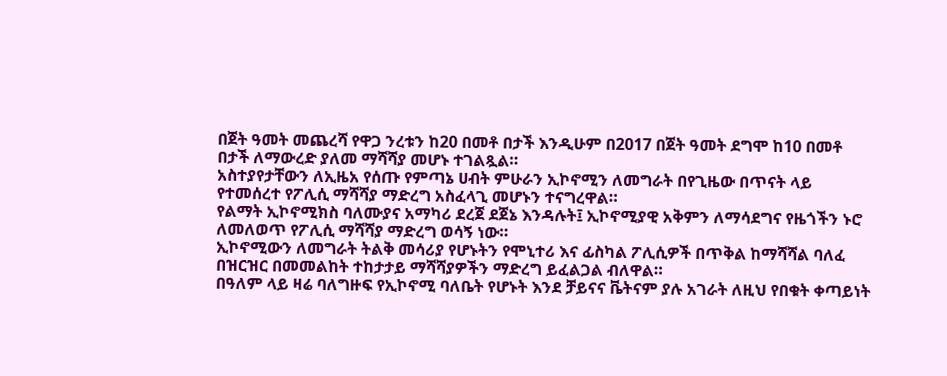በጀት ዓመት መጨረሻ የዋጋ ንረቱን ከ20 በመቶ በታች እንዲሁም በ2017 በጀት ዓመት ደግሞ ከ10 በመቶ በታች ለማውረድ ያለመ ማሻሻያ መሆኑ ተገልጿል።
አስተያየታቸውን ለኢዜአ የሰጡ የምጣኔ ሀብት ምሁራን ኢኮኖሚን ለመግራት በየጊዜው በጥናት ላይ የተመሰረተ የፖሊሲ ማሻሻያ ማድረግ አስፈላጊ መሆኑን ተናግረዋል።
የልማት ኢኮኖሚክስ ባለሙያና አማካሪ ደረጀ ደጀኔ እንዳሉት፤ ኢኮኖሚያዊ አቅምን ለማሳደግና የዜጎችን ኑሮ ለመለወጥ የፖሊሲ ማሻሻያ ማድረግ ወሳኝ ነው።
ኢኮኖሚውን ለመግራት ትልቅ መሳሪያ የሆኑትን የሞኒተሪ እና ፊስካል ፖሊሲዎች በጥቅል ከማሻሻል ባለፈ በዝርዝር በመመልከት ተከታታይ ማሻሻያዎችን ማድረግ ይፈልጋል ብለዋል።
በዓለም ላይ ዛሬ ባለግዙፍ የኢኮኖሚ ባለቤት የሆኑት እንደ ቻይናና ቬትናም ያሉ አገራት ለዚህ የበቁት ቀጣይነት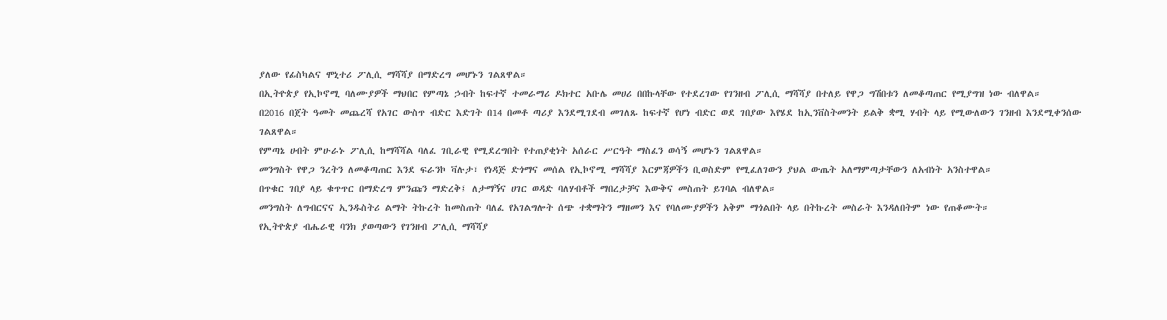ያለው የፊስካልና ሞኒተሪ ፖሊሲ ማሻሻያ በማድረግ መሆኑን ገልጸዋል።
በኢትዮጵያ የኢኮኖሚ ባለሙያዎች ማህበር የምጣኔ ኃብት ከፍተኛ ተመራማሪ ዶክተር አቡሌ መሀሪ በበኩላቸው የተደረገው የገንዘብ ፖሊሲ ማሻሻያ በተለይ የዋጋ ግሽበቱን ለመቆጣጠር የሚያግዝ ነው ብለዋል።
በ2016 በጀት ዓመት መጨረሻ የአገር ውስጥ ብድር እድገት በ14 በመቶ ጣሪያ እንደሚገደብ መገለጹ ከፍተኛ የሆነ ብድር ወደ ገበያው እየሄደ ከኢንቨስትመንት ይልቅ ቋሚ ሃብት ላይ የሚውለውን ገንዘብ እንደሚቀንሰው ገልጸዋል።
የምጣኔ ሀብት ምሁራኑ ፖሊሲ ከማሻሻል ባለፈ ገቢራዊ የሚደረግበት የተጠያቂነት አሰራር ሥርዓት ማስፈን ወሳኝ መሆኑን ገልጸዋል።
መንግስት የዋጋ ንረትን ለመቆጣጠር እንደ ፍራንኮ ቫሉታ፣ የነዳጅ ድጎማና መሰል የኢኮኖሚ ማሻሻያ እርምጃዎችን ቢወስድም የሚፈለገውን ያህል ውጤት አለማምጣታቸውን ለአብነት አንስተዋል።
በጥቁር ገበያ ላይ ቁጥጥር በማድረግ ምንጩን ማድረቅ፤ ለታማኝና ሀገር ወዳድ ባለሃብቶች ማበረታቻና እውቅና መስጠት ይገባል ብለዋል።
መንግስት ለግብርናና ኢንዱስትሪ ልማት ትኩረት ከመስጠት ባለፈ የአገልግሎት ሰጭ ተቋማትን ማዘመን እና የባለሙያዎችን አቅም ማጎልበት ላይ በትኩረት መስራት እንዳለበትም ነው የጠቆሙት።
የኢትዮጵያ ብሔራዊ ባንክ ያወጣውን የገንዘብ ፖሊሲ ማሻሻያ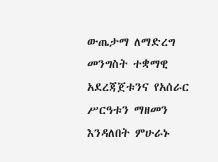ውጤታማ ለማድረግ መንግስት ተቋማዊ አደረጃጀቱንና የአሰራር ሥርዓቱን ማዘመን እንዳለበት ምሁራኑ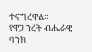ተናግረዋል።
የዋጋ ንረት ብሔራዊ ባንክ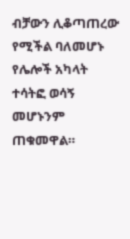ብቻውን ሊቆጣጠረው የሚችል ባለመሆኑ የሌሎች አካላት ተሳትፎ ወሳኝ መሆኑንም ጠቁመዋል።